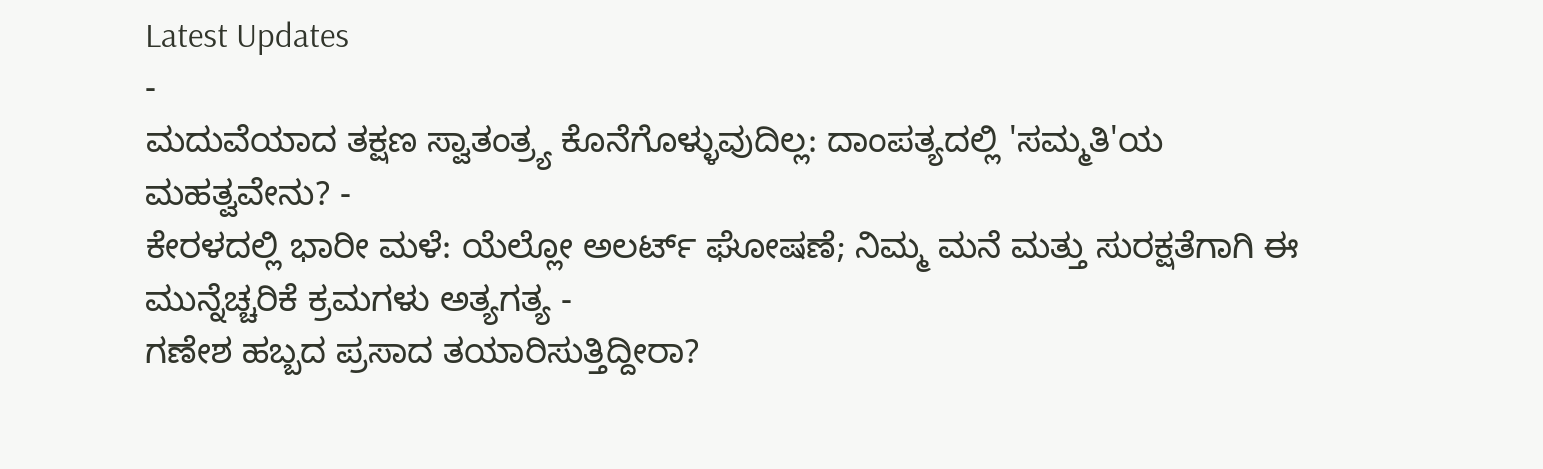Latest Updates
-
ಮದುವೆಯಾದ ತಕ್ಷಣ ಸ್ವಾತಂತ್ರ್ಯ ಕೊನೆಗೊಳ್ಳುವುದಿಲ್ಲ: ದಾಂಪತ್ಯದಲ್ಲಿ 'ಸಮ್ಮತಿ'ಯ ಮಹತ್ವವೇನು? -
ಕೇರಳದಲ್ಲಿ ಭಾರೀ ಮಳೆ: ಯೆಲ್ಲೋ ಅಲರ್ಟ್ ಘೋಷಣೆ; ನಿಮ್ಮ ಮನೆ ಮತ್ತು ಸುರಕ್ಷತೆಗಾಗಿ ಈ ಮುನ್ನೆಚ್ಚರಿಕೆ ಕ್ರಮಗಳು ಅತ್ಯಗತ್ಯ -
ಗಣೇಶ ಹಬ್ಬದ ಪ್ರಸಾದ ತಯಾರಿಸುತ್ತಿದ್ದೀರಾ?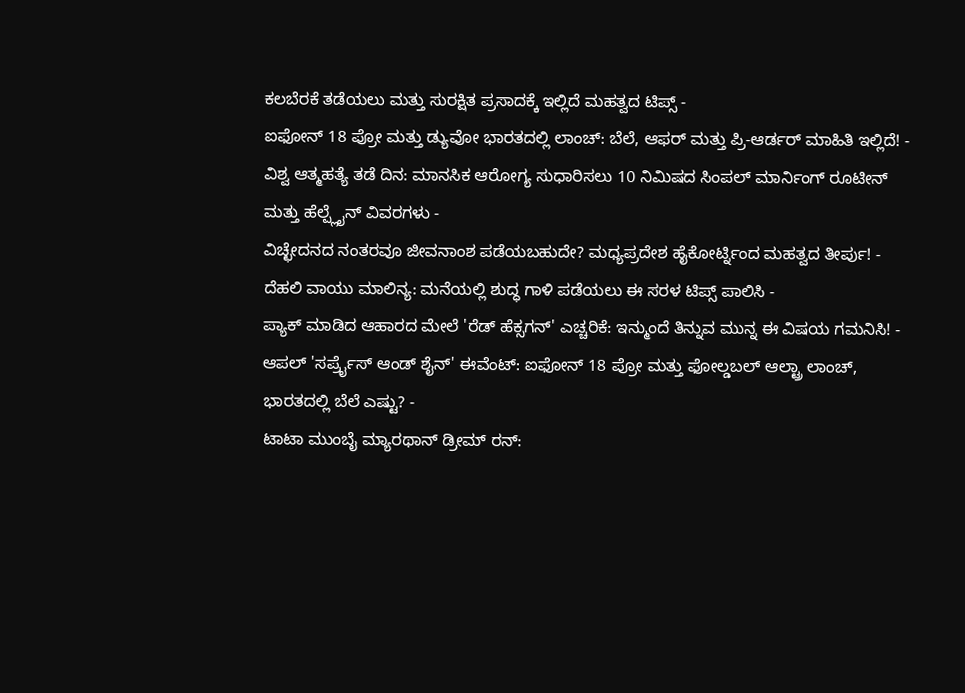ಕಲಬೆರಕೆ ತಡೆಯಲು ಮತ್ತು ಸುರಕ್ಷಿತ ಪ್ರಸಾದಕ್ಕೆ ಇಲ್ಲಿದೆ ಮಹತ್ವದ ಟಿಪ್ಸ್ -
ಐಫೋನ್ 18 ಪ್ರೋ ಮತ್ತು ಡ್ಯುವೋ ಭಾರತದಲ್ಲಿ ಲಾಂಚ್: ಬೆಲೆ, ಆಫರ್ ಮತ್ತು ಪ್ರಿ-ಆರ್ಡರ್ ಮಾಹಿತಿ ಇಲ್ಲಿದೆ! -
ವಿಶ್ವ ಆತ್ಮಹತ್ಯೆ ತಡೆ ದಿನ: ಮಾನಸಿಕ ಆರೋಗ್ಯ ಸುಧಾರಿಸಲು 10 ನಿಮಿಷದ ಸಿಂಪಲ್ ಮಾರ್ನಿಂಗ್ ರೂಟೀನ್ ಮತ್ತು ಹೆಲ್ಪ್ಲೈನ್ ವಿವರಗಳು -
ವಿಚ್ಛೇದನದ ನಂತರವೂ ಜೀವನಾಂಶ ಪಡೆಯಬಹುದೇ? ಮಧ್ಯಪ್ರದೇಶ ಹೈಕೋರ್ಟ್ನಿಂದ ಮಹತ್ವದ ತೀರ್ಪು! -
ದೆಹಲಿ ವಾಯು ಮಾಲಿನ್ಯ: ಮನೆಯಲ್ಲಿ ಶುದ್ಧ ಗಾಳಿ ಪಡೆಯಲು ಈ ಸರಳ ಟಿಪ್ಸ್ ಪಾಲಿಸಿ -
ಪ್ಯಾಕ್ ಮಾಡಿದ ಆಹಾರದ ಮೇಲೆ 'ರೆಡ್ ಹೆಕ್ಸಗನ್' ಎಚ್ಚರಿಕೆ: ಇನ್ಮುಂದೆ ತಿನ್ನುವ ಮುನ್ನ ಈ ವಿಷಯ ಗಮನಿಸಿ! -
ಆಪಲ್ 'ಸರ್ಪ್ರೈಸ್ ಆಂಡ್ ಶೈನ್' ಈವೆಂಟ್: ಐಫೋನ್ 18 ಪ್ರೋ ಮತ್ತು ಫೋಲ್ಡಬಲ್ ಆಲ್ಟ್ರಾ ಲಾಂಚ್, ಭಾರತದಲ್ಲಿ ಬೆಲೆ ಎಷ್ಟು? -
ಟಾಟಾ ಮುಂಬೈ ಮ್ಯಾರಥಾನ್ ಡ್ರೀಮ್ ರನ್: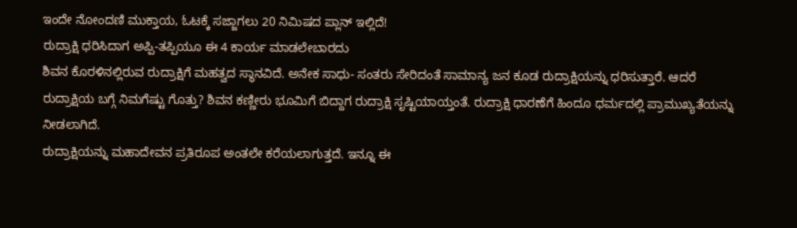ಇಂದೇ ನೋಂದಣಿ ಮುಕ್ತಾಯ, ಓಟಕ್ಕೆ ಸಜ್ಜಾಗಲು 20 ನಿಮಿಷದ ಪ್ಲಾನ್ ಇಲ್ಲಿದೆ!
ರುದ್ರಾಕ್ಷಿ ಧರಿಸಿದಾಗ ಅಪ್ಪಿ-ತಪ್ಪಿಯೂ ಈ 4 ಕಾರ್ಯ ಮಾಡಲೇಬಾರದು
ಶಿವನ ಕೊರಳಿನಲ್ಲಿರುವ ರುದ್ರಾಕ್ಷಿಗೆ ಮಹತ್ವದ ಸ್ಥಾನವಿದೆ. ಅನೇಕ ಸಾಧು- ಸಂತರು ಸೇರಿದಂತೆ ಸಾಮಾನ್ಯ ಜನ ಕೂಡ ರುದ್ರಾಕ್ಷಿಯನ್ನು ಧರಿಸುತ್ತಾರೆ. ಆದರೆ ರುದ್ರಾಕ್ಷಿಯ ಬಗ್ಗೆ ನಿಮಗೆಷ್ಟು ಗೊತ್ತು? ಶಿವನ ಕಣ್ಣೀರು ಭೂಮಿಗೆ ಬಿದ್ದಾಗ ರುದ್ರಾಕ್ಷಿ ಸೃಷ್ಟಿಯಾಯ್ತಂತೆ. ರುದ್ರಾಕ್ಷಿ ಧಾರಣೆಗೆ ಹಿಂದೂ ಧರ್ಮದಲ್ಲಿ ಪ್ರಾಮುಖ್ಯತೆಯನ್ನು ನೀಡಲಾಗಿದೆ.
ರುದ್ರಾಕ್ಷಿಯನ್ನು ಮಹಾದೇವನ ಪ್ರತಿರೂಪ ಅಂತಲೇ ಕರೆಯಲಾಗುತ್ತದೆ. ಇನ್ನೂ ಈ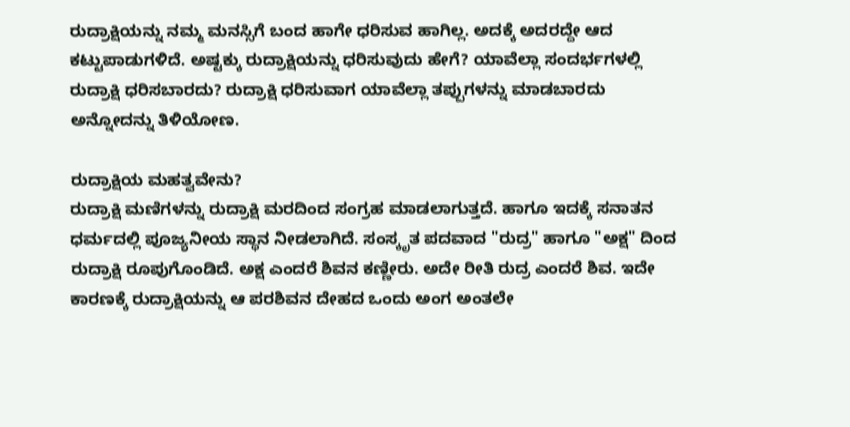ರುದ್ರಾಕ್ಷಿಯನ್ನು ನಮ್ಮ ಮನಸ್ಸಿಗೆ ಬಂದ ಹಾಗೇ ಧರಿಸುವ ಹಾಗಿಲ್ಲ. ಅದಕ್ಕೆ ಅದರದ್ದೇ ಆದ ಕಟ್ಟುಪಾಡುಗಳಿದೆ. ಅಷ್ಟಕ್ಕು ರುದ್ರಾಕ್ಷಿಯನ್ನು ಧರಿಸುವುದು ಹೇಗೆ? ಯಾವೆಲ್ಲಾ ಸಂದರ್ಭಗಳಲ್ಲಿ ರುದ್ರಾಕ್ಷಿ ಧರಿಸಬಾರದು? ರುದ್ರಾಕ್ಷಿ ಧರಿಸುವಾಗ ಯಾವೆಲ್ಲಾ ತಪ್ಪುಗಳನ್ನು ಮಾಡಬಾರದು ಅನ್ನೋದನ್ನು ತಿಳಿಯೋಣ.

ರುದ್ರಾಕ್ಷಿಯ ಮಹತ್ವವೇನು?
ರುದ್ರಾಕ್ಷಿ ಮಣಿಗಳನ್ನು ರುದ್ರಾಕ್ಷಿ ಮರದಿಂದ ಸಂಗ್ರಹ ಮಾಡಲಾಗುತ್ತದೆ. ಹಾಗೂ ಇದಕ್ಕೆ ಸನಾತನ ಧರ್ಮದಲ್ಲಿ ಪೂಜ್ಯನೀಯ ಸ್ಥಾನ ನೀಡಲಾಗಿದೆ. ಸಂಸ್ಕೃತ ಪದವಾದ "ರುದ್ರ" ಹಾಗೂ "ಅಕ್ಷ" ದಿಂದ ರುದ್ರಾಕ್ಷಿ ರೂಪುಗೊಂಡಿದೆ. ಅಕ್ಷ ಎಂದರೆ ಶಿವನ ಕಣ್ಣೀರು. ಅದೇ ರೀತಿ ರುದ್ರ ಎಂದರೆ ಶಿವ. ಇದೇ ಕಾರಣಕ್ಕೆ ರುದ್ರಾಕ್ಷಿಯನ್ನು ಆ ಪರಶಿವನ ದೇಹದ ಒಂದು ಅಂಗ ಅಂತಲೇ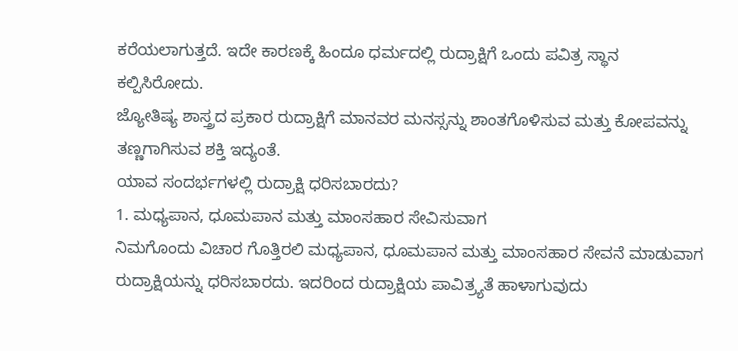ಕರೆಯಲಾಗುತ್ತದೆ. ಇದೇ ಕಾರಣಕ್ಕೆ ಹಿಂದೂ ಧರ್ಮದಲ್ಲಿ ರುದ್ರಾಕ್ಷಿಗೆ ಒಂದು ಪವಿತ್ರ ಸ್ಥಾನ ಕಲ್ಪಿಸಿರೋದು.
ಜ್ಯೋತಿಷ್ಯ ಶಾಸ್ತ್ರದ ಪ್ರಕಾರ ರುದ್ರಾಕ್ಷಿಗೆ ಮಾನವರ ಮನಸ್ಸನ್ನು ಶಾಂತಗೊಳಿಸುವ ಮತ್ತು ಕೋಪವನ್ನು ತಣ್ಣಗಾಗಿಸುವ ಶಕ್ತಿ ಇದ್ಯಂತೆ.
ಯಾವ ಸಂದರ್ಭಗಳಲ್ಲಿ ರುದ್ರಾಕ್ಷಿ ಧರಿಸಬಾರದು?
1. ಮಧ್ಯಪಾನ, ಧೂಮಪಾನ ಮತ್ತು ಮಾಂಸಹಾರ ಸೇವಿಸುವಾಗ
ನಿಮಗೊಂದು ವಿಚಾರ ಗೊತ್ತಿರಲಿ ಮಧ್ಯಪಾನ, ಧೂಮಪಾನ ಮತ್ತು ಮಾಂಸಹಾರ ಸೇವನೆ ಮಾಡುವಾಗ ರುದ್ರಾಕ್ಷಿಯನ್ನು ಧರಿಸಬಾರದು. ಇದರಿಂದ ರುದ್ರಾಕ್ಷಿಯ ಪಾವಿತ್ರ್ಯತೆ ಹಾಳಾಗುವುದು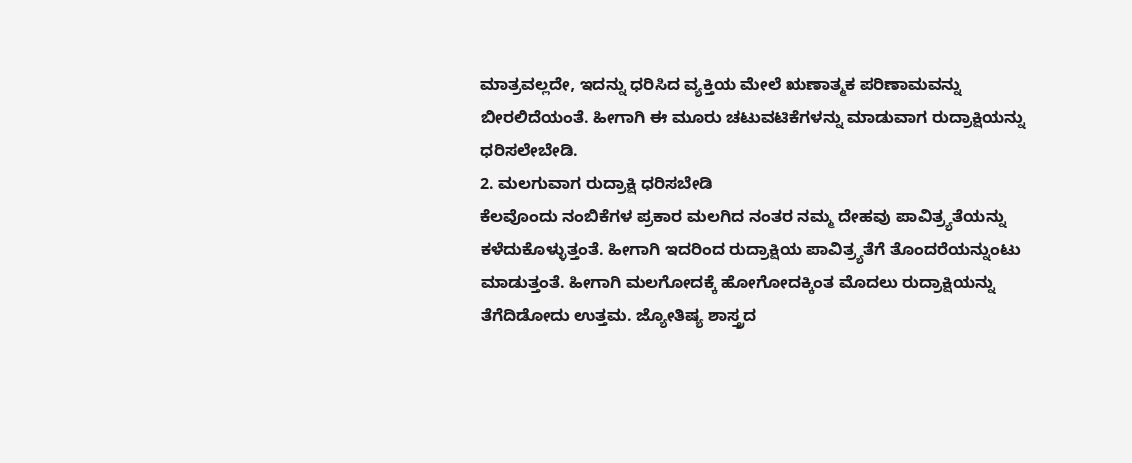ಮಾತ್ರವಲ್ಲದೇ, ಇದನ್ನು ಧರಿಸಿದ ವ್ಯಕ್ತಿಯ ಮೇಲೆ ಋಣಾತ್ಮಕ ಪರಿಣಾಮವನ್ನು ಬೀರಲಿದೆಯಂತೆ. ಹೀಗಾಗಿ ಈ ಮೂರು ಚಟುವಟಿಕೆಗಳನ್ನು ಮಾಡುವಾಗ ರುದ್ರಾಕ್ಷಿಯನ್ನು ಧರಿಸಲೇಬೇಡಿ.
2. ಮಲಗುವಾಗ ರುದ್ರಾಕ್ಷಿ ಧರಿಸಬೇಡಿ
ಕೆಲವೊಂದು ನಂಬಿಕೆಗಳ ಪ್ರಕಾರ ಮಲಗಿದ ನಂತರ ನಮ್ಮ ದೇಹವು ಪಾವಿತ್ರ್ಯತೆಯನ್ನು ಕಳೆದುಕೊಳ್ಳುತ್ತಂತೆ. ಹೀಗಾಗಿ ಇದರಿಂದ ರುದ್ರಾಕ್ಷಿಯ ಪಾವಿತ್ರ್ಯತೆಗೆ ತೊಂದರೆಯನ್ನುಂಟು ಮಾಡುತ್ತಂತೆ. ಹೀಗಾಗಿ ಮಲಗೋದಕ್ಕೆ ಹೋಗೋದಕ್ಕಿಂತ ಮೊದಲು ರುದ್ರಾಕ್ಷಿಯನ್ನು ತೆಗೆದಿಡೋದು ಉತ್ತಮ. ಜ್ಯೋತಿಷ್ಯ ಶಾಸ್ತ್ರದ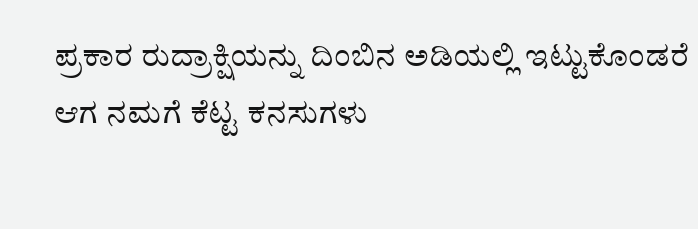ಪ್ರಕಾರ ರುದ್ರಾಕ್ಷಿಯನ್ನು ದಿಂಬಿನ ಅಡಿಯಲ್ಲಿ ಇಟ್ಟುಕೊಂಡರೆ ಆಗ ನಮಗೆ ಕೆಟ್ಟ ಕನಸುಗಳು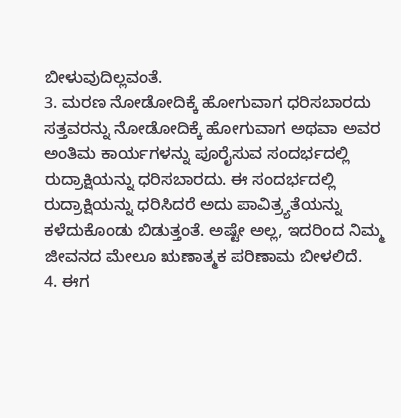ಬೀಳುವುದಿಲ್ಲವಂತೆ.
3. ಮರಣ ನೋಡೋದಿಕ್ಕೆ ಹೋಗುವಾಗ ಧರಿಸಬಾರದು
ಸತ್ತವರನ್ನು ನೋಡೋದಿಕ್ಕೆ ಹೋಗುವಾಗ ಅಥವಾ ಅವರ ಅಂತಿಮ ಕಾರ್ಯಗಳನ್ನು ಪೂರೈಸುವ ಸಂದರ್ಭದಲ್ಲಿ ರುದ್ರಾಕ್ಷಿಯನ್ನು ಧರಿಸಬಾರದು. ಈ ಸಂದರ್ಭದಲ್ಲಿ ರುದ್ರಾಕ್ಷಿಯನ್ನು ಧರಿಸಿದರೆ ಅದು ಪಾವಿತ್ರ್ಯತೆಯನ್ನು ಕಳೆದುಕೊಂಡು ಬಿಡುತ್ತಂತೆ. ಅಷ್ಟೇ ಅಲ್ಲ, ಇದರಿಂದ ನಿಮ್ಮ ಜೀವನದ ಮೇಲೂ ಋಣಾತ್ಮಕ ಪರಿಣಾಮ ಬೀಳಲಿದೆ.
4. ಈಗ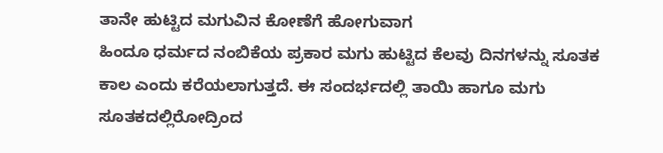ತಾನೇ ಹುಟ್ಟಿದ ಮಗುವಿನ ಕೋಣೆಗೆ ಹೋಗುವಾಗ
ಹಿಂದೂ ಧರ್ಮದ ನಂಬಿಕೆಯ ಪ್ರಕಾರ ಮಗು ಹುಟ್ಟಿದ ಕೆಲವು ದಿನಗಳನ್ನು ಸೂತಕ ಕಾಲ ಎಂದು ಕರೆಯಲಾಗುತ್ತದೆ. ಈ ಸಂದರ್ಭದಲ್ಲಿ ತಾಯಿ ಹಾಗೂ ಮಗು ಸೂತಕದಲ್ಲಿರೋದ್ರಿಂದ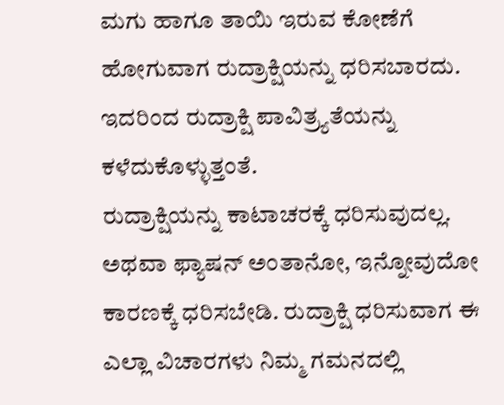ಮಗು ಹಾಗೂ ತಾಯಿ ಇರುವ ಕೋಣೆಗೆ ಹೋಗುವಾಗ ರುದ್ರಾಕ್ಷಿಯನ್ನು ಧರಿಸಬಾರದು. ಇದರಿಂದ ರುದ್ರಾಕ್ಷಿ ಪಾವಿತ್ರ್ಯತೆಯನ್ನು ಕಳೆದುಕೊಳ್ಳುತ್ತಂತೆ.
ರುದ್ರಾಕ್ಷಿಯನ್ನು ಕಾಟಾಚರಕ್ಕೆ ಧರಿಸುವುದಲ್ಲ. ಅಥವಾ ಫ್ಯಾಷನ್ ಅಂತಾನೋ, ಇನ್ನೋವುದೋ ಕಾರಣಕ್ಕೆ ಧರಿಸಬೇಡಿ. ರುದ್ರಾಕ್ಷಿ ಧರಿಸುವಾಗ ಈ ಎಲ್ಲಾ ವಿಚಾರಗಳು ನಿಮ್ಮ ಗಮನದಲ್ಲಿ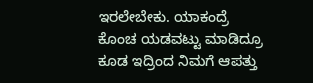ಇರಲೇಬೇಕು. ಯಾಕಂದ್ರೆ ಕೊಂಚ ಯಡವಟ್ಟು ಮಾಡಿದ್ರೂ ಕೂಡ ಇದ್ರಿಂದ ನಿಮಗೆ ಆಪತ್ತು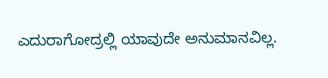ಎದುರಾಗೋದ್ರಲ್ಲಿ ಯಾವುದೇ ಅನುಮಾನವಿಲ್ಲ.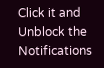Click it and Unblock the Notifications